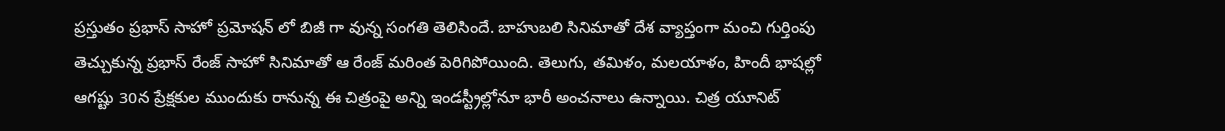ప్రస్తుతం ప్రభాస్ సాహో ప్రమోషన్ లో బిజీ గా వున్న సంగతి తెలిసిందే. బాహుబలి సినిమాతో దేశ వ్యాప్తంగా మంచి గుర్తింపు తెచ్చుకున్న ప్రభాస్ రేంజ్ సాహో సినిమాతో ఆ రేంజ్ మరింత పెరిగిపోయింది. తెలుగు, తమిళం, మలయాళం, హిందీ భాషల్లో ఆగష్టు 30న ప్రేక్షకుల ముందుకు రానున్న ఈ చిత్రంపై అన్ని ఇండస్ట్రీల్లోనూ భారీ అంచనాలు ఉన్నాయి. చిత్ర యూనిట్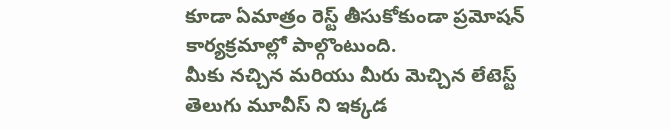కూడా ఏమాత్రం రెస్ట్ తీసుకోకుండా ప్రమోషన్ కార్యక్రమాల్లో పాల్గొంటుంది.
మీకు నచ్చిన మరియు మీరు మెచ్చిన లేటెస్ట్ తెలుగు మూవీస్ ని ఇక్కడ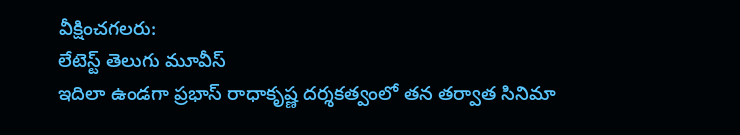వీక్షించగలరు:
లేటెస్ట్ తెలుగు మూవీస్
ఇదిలా ఉండగా ప్రభాస్ రాధాకృష్ణ దర్శకత్వంలో తన తర్వాత సినిమా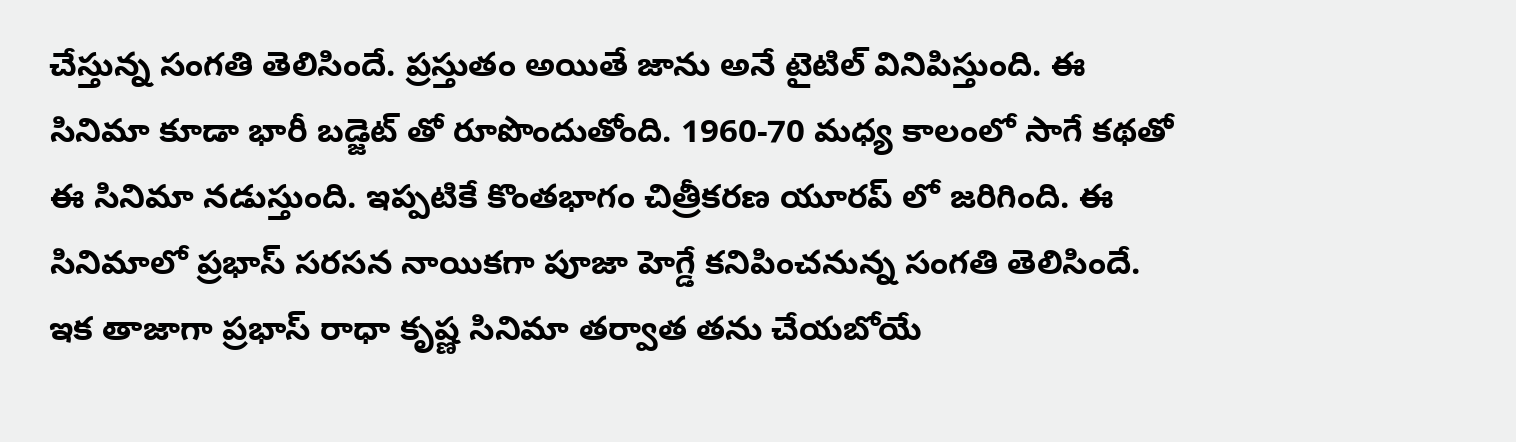చేస్తున్న సంగతి తెలిసిందే. ప్రస్తుతం అయితే జాను అనే టైటిల్ వినిపిస్తుంది. ఈ సినిమా కూడా భారీ బడ్జెట్ తో రూపొందుతోంది. 1960-70 మధ్య కాలంలో సాగే కథతో ఈ సినిమా నడుస్తుంది. ఇప్పటికే కొంతభాగం చిత్రీకరణ యూరప్ లో జరిగింది. ఈ సినిమాలో ప్రభాస్ సరసన నాయికగా పూజా హెగ్డే కనిపించనున్న సంగతి తెలిసిందే.
ఇక తాజాగా ప్రభాస్ రాధా కృష్ణ సినిమా తర్వాత తను చేయబోయే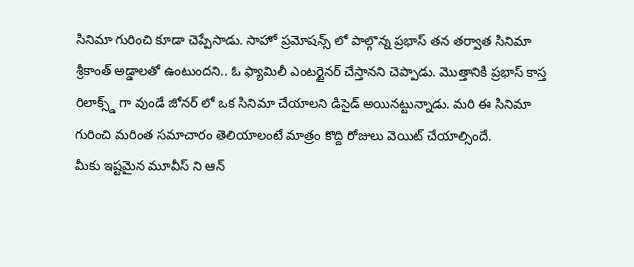సినిమా గురించి కూడా చెప్పేసాడు. సాహో ప్రమోషన్స్ లో పాల్గొన్న ప్రభాస్ తన తర్వాత సినిమా శ్రీకాంత్ అడ్డాలతో ఉంటుందని.. ఓ ఫ్యామిలీ ఎంటర్టైనర్ చేస్తానని చెప్పాడు. మొత్తానికి ప్రభాస్ కాస్త రిలాక్స్డ్ గా వుండే జోనర్ లో ఒక సినిమా చేయాలని డిసైడ్ అయినట్టున్నాడు. మరి ఈ సినిమా గురించి మరింత సమాచారం తెలియాలంటే మాత్రం కొద్ది రోజులు వెయిట్ చేయాల్సిందే.
మీకు ఇష్టమైన మూవీస్ ని ఆన్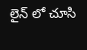లైన్ లో చూసి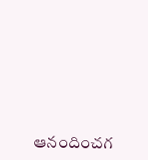ఆనందించగ